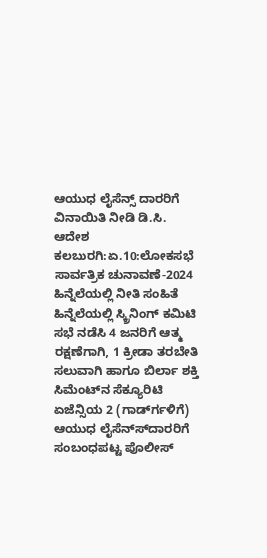ಆಯುಧ ಲೈಸೆನ್ಸ್ ದಾರರಿಗೆ ವಿನಾಯಿತಿ ನೀಡಿ ಡಿ.ಸಿ. ಆದೇಶ
ಕಲಬುರಗಿ:ಏ.10:ಲೋಕಸಭೆ ಸಾರ್ವತ್ರಿಕ ಚುನಾವಣೆ-2024 ಹಿನ್ನೆಲೆಯಲ್ಲಿ ನೀತಿ ಸಂಹಿತೆ ಹಿನ್ನೆಲೆಯಲ್ಲಿ ಸ್ಕ್ರಿನಿಂಗ್ ಕಮಿಟಿ ಸಭೆ ನಡೆಸಿ 4 ಜನರಿಗೆ ಆತ್ಮ ರಕ್ಷಣೆಗಾಗಿ, 1 ಕ್ರೀಡಾ ತರಬೇತಿ ಸಲುವಾಗಿ ಹಾಗೂ ಬಿರ್ಲಾ ಶಕ್ತಿ ಸಿಮೆಂಟ್‍ನ ಸೆಕ್ಯೂರಿಟಿ ಏಜೆನ್ಸಿಯ 2 (ಗಾರ್ಡ್‍ಗಳಿಗೆ) ಆಯುಧ ಲೈಸೆನ್ಸ್‍ದಾರರಿಗೆ ಸಂಬಂಧಪಟ್ಟ ಪೊಲೀಸ್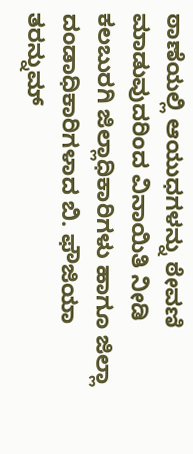ಠಾಣೆಯಲ್ಲಿ ಆಯುಧಗಳನ್ನು ಠೇವಣಿ ಮಾಡುವುದರಿಂದ ವಿನಾಯಿತಿ ನೀಡಿ ಕಲಬುರಗಿ ಜಿಲ್ಲಾಧಿಕಾರಿಗಳು ಹಾಗೂ ಜಿಲ್ಲಾ ದಂಡಾಧಿಕಾರಿಗಳಾದ ಬಿ. ಫೌಜಿಯಾ ತರನ್ನುಮ್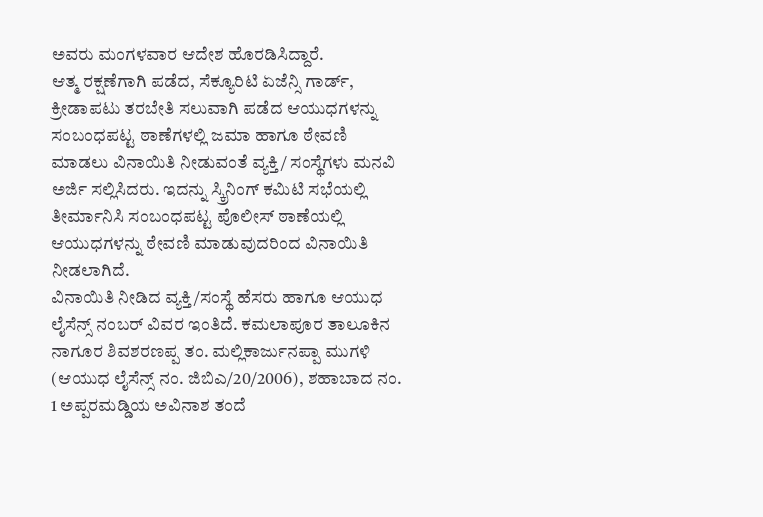ಅವರು ಮಂಗಳವಾರ ಆದೇಶ ಹೊರಡಿಸಿದ್ದಾರೆ.
ಆತ್ಮ ರಕ್ಷಣೆಗಾಗಿ ಪಡೆದ, ಸೆಕ್ಯೂರಿಟಿ ಏಜೆನ್ಸಿ ಗಾರ್ಡ್, ಕ್ರೀಡಾಪಟು ತರಬೇತಿ ಸಲುವಾಗಿ ಪಡೆದ ಆಯುಧಗಳನ್ನು ಸಂಬಂಧಪಟ್ಟ ಠಾಣೆಗಳಲ್ಲಿ ಜಮಾ ಹಾಗೂ ಠೇವಣಿ ಮಾಡಲು ವಿನಾಯಿತಿ ನೀಡುವಂತೆ ವ್ಯಕ್ತಿ/ ಸಂಸ್ಥೆಗಳು ಮನವಿ ಅರ್ಜಿ ಸಲ್ಲಿಸಿದರು. ಇದನ್ನು ಸ್ಕ್ರಿನಿಂಗ್ ಕಮಿಟಿ ಸಭೆಯಲ್ಲಿ ತೀರ್ಮಾನಿಸಿ ಸಂಬಂಧಪಟ್ಟ ಪೊಲೀಸ್ ಠಾಣೆಯಲ್ಲಿ ಆಯುಧಗಳನ್ನು ಠೇವಣಿ ಮಾಡುವುದರಿಂದ ವಿನಾಯಿತಿ ನೀಡಲಾಗಿದೆ.
ವಿನಾಯಿತಿ ನೀಡಿದ ವ್ಯಕ್ತಿ/ಸಂಸ್ಥೆ ಹೆಸರು ಹಾಗೂ ಆಯುಧ ಲೈಸೆನ್ಸ್ ನಂಬರ್ ವಿವರ ಇಂತಿದೆ. ಕಮಲಾಪೂರ ತಾಲೂಕಿನ ನಾಗೂರ ಶಿವಶರಣಪ್ಪ ತಂ. ಮಲ್ಲಿಕಾರ್ಜುನಪ್ಪಾ ಮುಗಳಿ (ಆಯುಧ ಲೈಸೆನ್ಸ್ ನಂ. ಜಿಬಿಎ/20/2006), ಶಹಾಬಾದ ನಂ. 1 ಅಪ್ಪರಮಡ್ಡಿಯ ಅವಿನಾಶ ತಂದೆ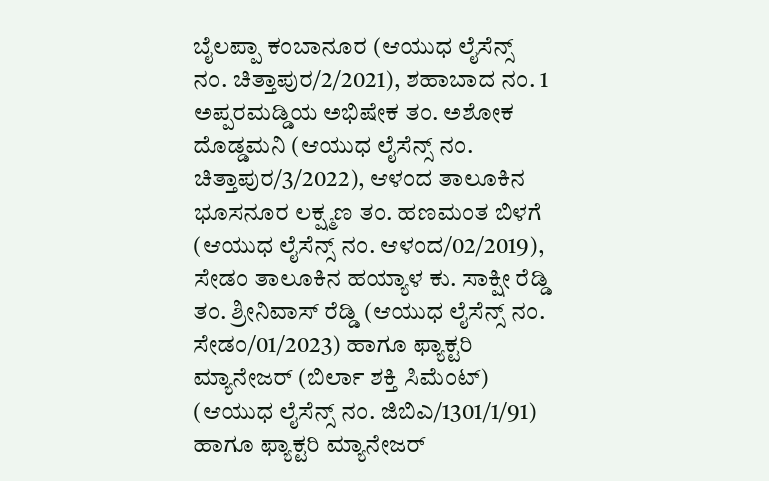ಬೈಲಪ್ಪಾ ಕಂಬಾನೂರ (ಆಯುಧ ಲೈಸೆನ್ಸ್ ನಂ. ಚಿತ್ತಾಪುರ/2/2021), ಶಹಾಬಾದ ನಂ. 1 ಅಪ್ಪರಮಡ್ಡಿಯ ಅಭಿಷೇಕ ತಂ. ಅಶೋಕ ದೊಡ್ಡಮನಿ (ಆಯುಧ ಲೈಸೆನ್ಸ್ ನಂ. ಚಿತ್ತಾಪುರ/3/2022), ಆಳಂದ ತಾಲೂಕಿನ ಭೂಸನೂರ ಲಕ್ಷ್ಮಣ ತಂ. ಹಣಮಂತ ಬಿಳಗೆ (ಆಯುಧ ಲೈಸೆನ್ಸ್ ನಂ. ಆಳಂದ/02/2019), ಸೇಡಂ ತಾಲೂಕಿನ ಹಯ್ಯಾಳ ಕು. ಸಾಕ್ಷೀ ರೆಡ್ಡಿ ತಂ. ಶ್ರೀನಿವಾಸ್ ರೆಡ್ಡಿ (ಆಯುಧ ಲೈಸೆನ್ಸ್ ನಂ. ಸೇಡಂ/01/2023) ಹಾಗೂ ಫ್ಯಾಕ್ಟರಿ ಮ್ಯಾನೇಜರ್ (ಬಿರ್ಲಾ ಶಕ್ತಿ ಸಿಮೆಂಟ್) (ಆಯುಧ ಲೈಸೆನ್ಸ್ ನಂ. ಜಿಬಿಎ/1301/1/91) ಹಾಗೂ ಫ್ಯಾಕ್ಟರಿ ಮ್ಯಾನೇಜರ್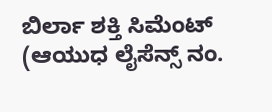ಬಿರ್ಲಾ ಶಕ್ತಿ ಸಿಮೆಂಟ್ (ಆಯುಧ ಲೈಸೆನ್ಸ್ ನಂ.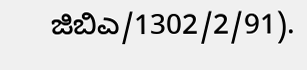ಜಿಬಿಎ/1302/2/91).